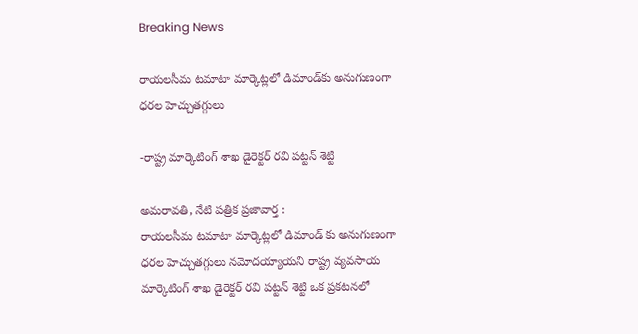Breaking News

రాయలసీమ టమాటా మార్కెట్లలో డిమాండ్‌కు అనుగుణంగా ధరల హెచ్చుతగ్గులు

-రాష్ట్ర మార్కెటింగ్ శాఖ డైరెక్టర్ రవి పట్టన్ శెట్టి

అమరావతి, నేటి పత్రిక ప్రజావార్త :
రాయలసీమ టమాటా మార్కెట్లలో డిమాండ్ కు అనుగుణంగా ధరల హెచ్చుతగ్గులు నమోదయ్యాయని రాష్ట్ర వ్యవసాయ మార్కెటింగ్ శాఖ డైరెక్టర్ రవి పట్టన్ శెట్టి ఒక ప్రకటనలో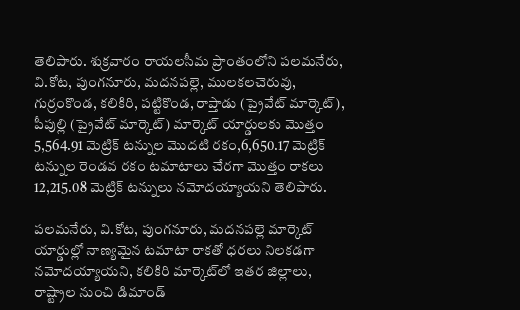తెలిపారు. శుక్రవారం రాయలసీమ ప్రాంతంలోని పలమనేరు, వి.కోట, పుంగనూరు, మదనపల్లె, ములకలచెరువు, గుర్రంకొండ, కలికిరి, పట్టికొండ, రాప్తాడు (ప్రైవేట్ మార్కెట్), పీపుల్లి (ప్రైవేట్ మార్కెట్) మార్కెట్ యార్డులకు మొత్తం 5,564.91 మెట్రిక్ టన్నుల మొదటి రకం,6,650.17 మెట్రిక్ టన్నుల రెండవ రకం టమాటాలు చేరగా మొత్తం రాకలు 12,215.08 మెట్రిక్ టన్నులు నమోదయ్యాయని తెలిపారు.

పలమనేరు, వి.కోట, పుంగనూరు, మదనపల్లె మార్కెట్ యార్డుల్లో నాణ్యమైన టమాటా రాకతో ధరలు నిలకడగా నమోదయ్యాయని, కలికిరి మార్కెట్‌లో ఇతర జిల్లాలు, రాష్ట్రాల నుంచి డిమాండ్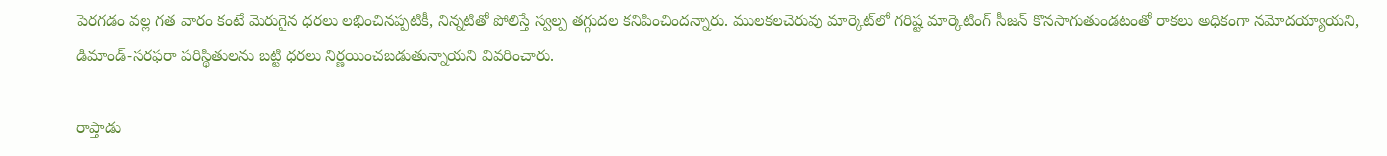పెరగడం వల్ల గత వారం కంటే మెరుగైన ధరలు లభించినప్పటికీ, నిన్నటితో పోలిస్తే స్వల్ప తగ్గుదల కనిపించిందన్నారు. ములకలచెరువు మార్కెట్‌లో గరిష్ట మార్కెటింగ్ సీజన్ కొనసాగుతుండటంతో రాకలు అధికంగా నమోదయ్యాయని, డిమాండ్-సరఫరా పరిస్థితులను బట్టి ధరలు నిర్ణయించబడుతున్నాయని వివరించారు.

రాప్తాడు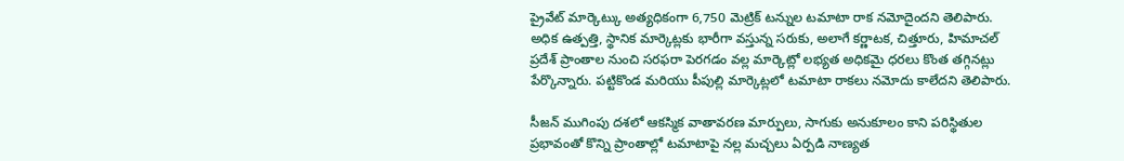ప్రైవేట్ మార్కెట్కు అత్యధికంగా 6,750 మెట్రిక్ టన్నుల టమాటా రాక నమోదైందని తెలిపారు. అధిక ఉత్పత్తి, స్థానిక మార్కెట్లకు భారీగా వస్తున్న సరుకు, అలాగే కర్ణాటక, చిత్తూరు, హిమాచల్ ప్రదేశ్ ప్రాంతాల నుంచి సరఫరా పెరగడం వల్ల మార్కెట్లో లభ్యత అధికమై ధరలు కొంత తగ్గినట్లు పేర్కొన్నారు. పట్టికొండ మరియు పీపుల్లి మార్కెట్లలో టమాటా రాకలు నమోదు కాలేదని తెలిపారు.

సీజన్ ముగింపు దశలో ఆకస్మిక వాతావరణ మార్పులు, సాగుకు అనుకూలం కాని పరిస్థితుల ప్రభావంతో కొన్ని ప్రాంతాల్లో టమాటాపై నల్ల మచ్చలు ఏర్పడి నాణ్యత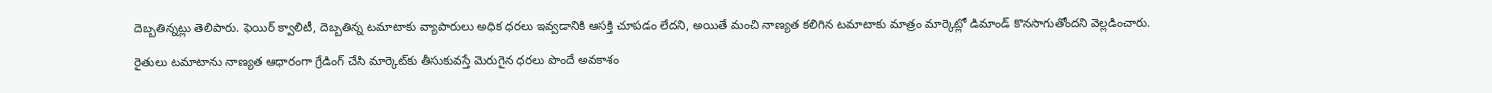దెబ్బతిన్నట్లు తెలిపారు. ఫెయిర్ క్వాలిటీ, దెబ్బతిన్న టమాటాకు వ్యాపారులు అధిక ధరలు ఇవ్వడానికి ఆసక్తి చూపడం లేదని, అయితే మంచి నాణ్యత కలిగిన టమాటాకు మాత్రం మార్కెట్లో డిమాండ్ కొనసాగుతోందని వెల్లడించారు.

రైతులు టమాటాను నాణ్యత ఆధారంగా గ్రేడింగ్ చేసి మార్కెట్‌కు తీసుకువస్తే మెరుగైన ధరలు పొందే అవకాశం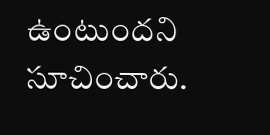ఉంటుందని సూచించారు.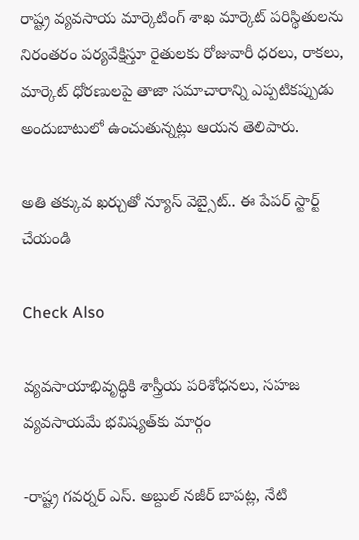రాష్ట్ర వ్యవసాయ మార్కెటింగ్ శాఖ మార్కెట్ పరిస్థితులను నిరంతరం పర్యవేక్షిస్తూ రైతులకు రోజువారీ ధరలు, రాకలు, మార్కెట్ ధోరణులపై తాజా సమాచారాన్ని ఎప్పటికప్పుడు అందుబాటులో ఉంచుతున్నట్లు ఆయన తెలిపారు.

అతి తక్కువ ఖర్చుతో న్యూస్ వెబ్సైట్.. ఈ పేపర్ స్టార్ట్ చేయండి

Check Also

వ్యవసాయాభివృద్ధికి శాస్త్రీయ పరిశోధనలు, సహజ వ్యవసాయమే భవిష్యత్‌కు మార్గం

-రాష్ట్ర గవర్నర్ ఎస్. అబ్దుల్ నజీర్ బాపట్ల, నేటి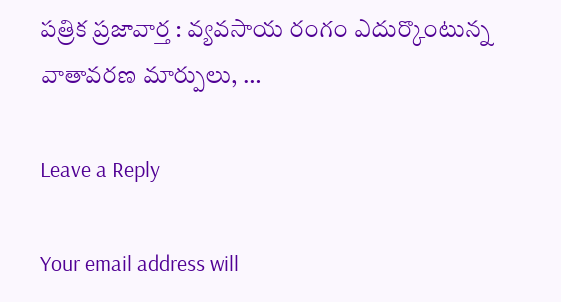పత్రిక ప్రజావార్త : వ్యవసాయ రంగం ఎదుర్కొంటున్న వాతావరణ మార్పులు, …

Leave a Reply

Your email address will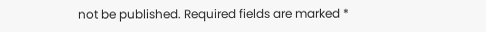not be published. Required fields are marked *